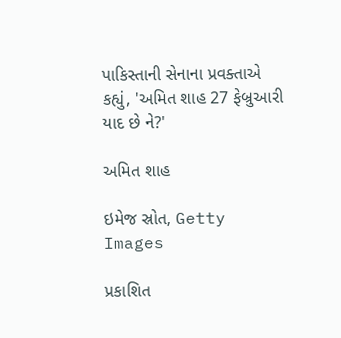પાકિસ્તાની સેનાના પ્રવક્તાએ કહ્યું, 'અમિત શાહ 27 ફેબ્રુઆરી યાદ છે ને?'

અમિત શાહ

ઇમેજ સ્રોત, Getty Images

પ્રકાશિત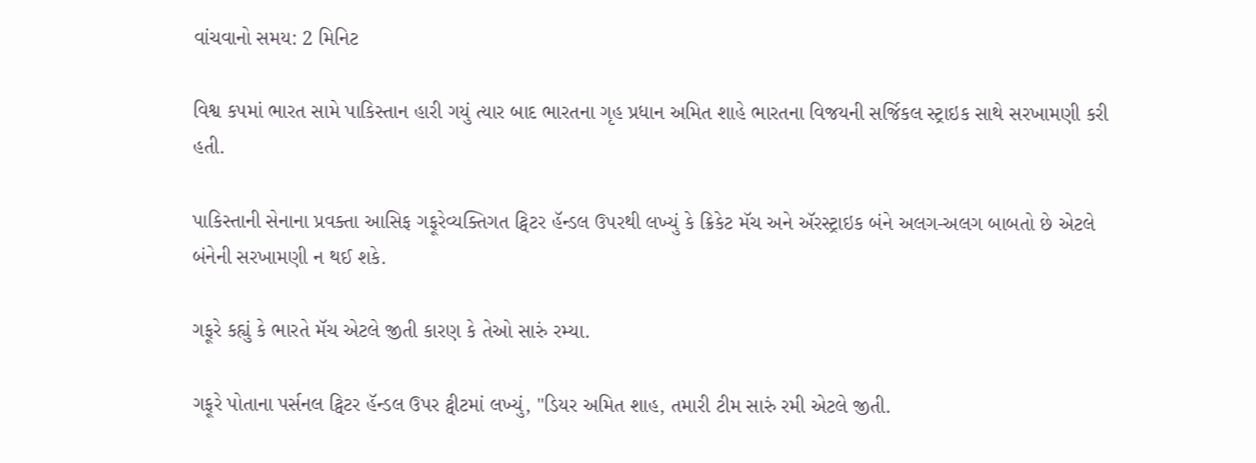વાંચવાનો સમય: 2 મિનિટ

વિશ્વ કપમાં ભારત સામે પાકિસ્તાન હારી ગયું ત્યાર બાદ ભારતના ગૃહ પ્રધાન અમિત શાહે ભારતના વિજયની સર્જિકલ સ્ટ્રાઇક સાથે સરખામણી કરી હતી.

પાકિસ્તાની સેનાના પ્રવક્તા આસિફ ગફૂરેવ્યક્તિગત ટ્વિટર હૅન્ડલ ઉપરથી લખ્યું કે ક્રિકેટ મૅચ અને ઍરસ્ટ્રાઇક બંને અલગ-અલગ બાબતો છે એટલે બંનેની સરખામણી ન થઈ શકે.

ગફૂરે કહ્યું કે ભારતે મૅચ એટલે જીતી કારણ કે તેઓ સારું રમ્યા.

ગફૂરે પોતાના પર્સનલ ટ્વિટર હૅન્ડલ ઉપર ટ્વીટમાં લખ્યું, "ડિયર અમિત શાહ, તમારી ટીમ સારું રમી એટલે જીતી.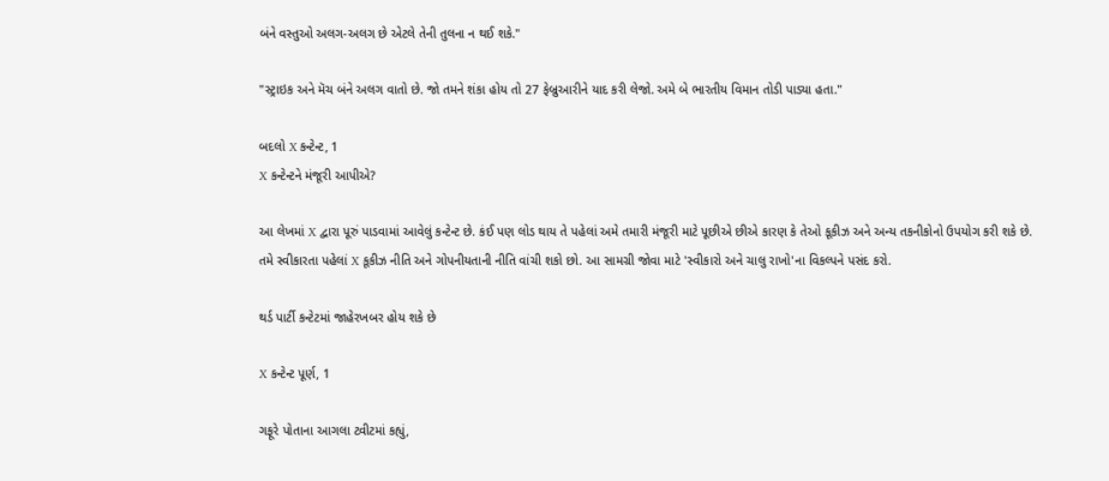બંને વસ્તુઓ અલગ-અલગ છે એટલે તેની તુલના ન થઈ શકે."

"સ્ટ્રાઇક અને મૅચ બંને અલગ વાતો છે. જો તમને શંકા હોય તો 27 ફેબ્રુઆરીને યાદ કરી લેજો. અમે બે ભારતીય વિમાન તોડી પાડ્યા હતા."

બદલો X કન્ટેન્ટ, 1
X કન્ટેન્ટને મંજૂરી આપીએ?

આ લેખમાં X દ્વારા પૂરું પાડવામાં આવેલું કન્ટેન્ટ છે. કંઈ પણ લોડ થાય તે પહેલાં અમે તમારી મંજૂરી માટે પૂછીએ છીએ કારણ કે તેઓ કૂકીઝ અને અન્ય તકનીકોનો ઉપયોગ કરી શકે છે. તમે સ્વીકારતા પહેલાં X કૂકીઝ નીતિ અને ગોપનીયતાની નીતિ વાંચી શકો છો. આ સામગ્રી જોવા માટે 'સ્વીકારો અને ચાલુ રાખો'ના વિકલ્પને પસંદ કરો.

થર્ડ પાર્ટી કન્ટેટમાં જાહેરખબર હોય શકે છે

X કન્ટેન્ટ પૂર્ણ, 1

ગફૂરે પોતાના આગલા ટ્વીટમાં કહ્યું,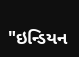"ઇન્ડિયન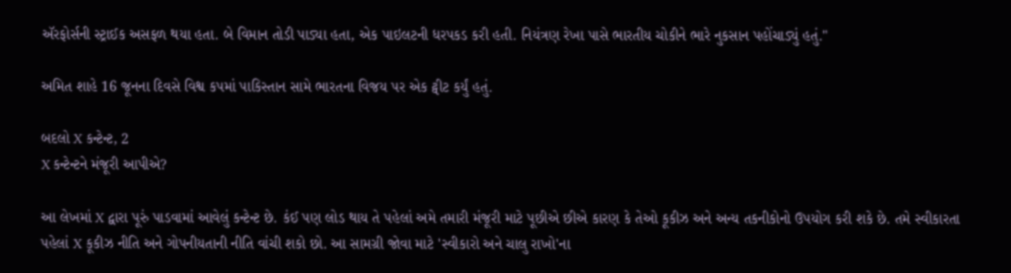ઍરફોર્સની સ્ટ્રાઈક અસફળ થયા હતા. બે વિમાન તોડી પાડ્યા હતા, એક પાઇલટની ધરપકડ કરી હતી. નિયંત્રણ રેખા પાસે ભારતીય ચોકીને ભારે નુકસાન પહોંચાડ્યું હતું."

અમિત શાહે 16 જૂનના દિવસે વિશ્વ કપમાં પાકિસ્તાન સામે ભારતના વિજય પર એક ટ્વીટ કર્યું હતું.

બદલો X કન્ટેન્ટ, 2
X કન્ટેન્ટને મંજૂરી આપીએ?

આ લેખમાં X દ્વારા પૂરું પાડવામાં આવેલું કન્ટેન્ટ છે. કંઈ પણ લોડ થાય તે પહેલાં અમે તમારી મંજૂરી માટે પૂછીએ છીએ કારણ કે તેઓ કૂકીઝ અને અન્ય તકનીકોનો ઉપયોગ કરી શકે છે. તમે સ્વીકારતા પહેલાં X કૂકીઝ નીતિ અને ગોપનીયતાની નીતિ વાંચી શકો છો. આ સામગ્રી જોવા માટે 'સ્વીકારો અને ચાલુ રાખો'ના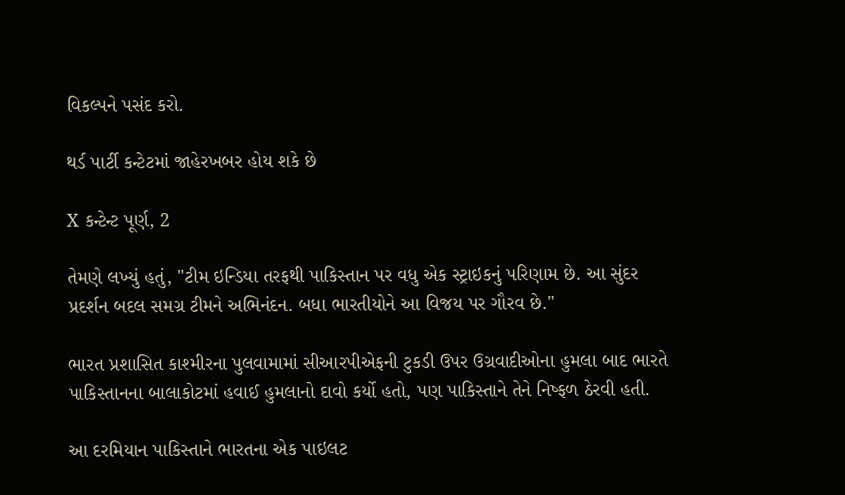વિકલ્પને પસંદ કરો.

થર્ડ પાર્ટી કન્ટેટમાં જાહેરખબર હોય શકે છે

X કન્ટેન્ટ પૂર્ણ, 2

તેમણે લખ્યું હતું, "ટીમ ઇન્ડિયા તરફથી પાકિસ્તાન પર વધુ એક સ્ટ્રાઇકનું પરિણામ છે. આ સુંદર પ્રદર્શન બદલ સમગ્ર ટીમને અભિનંદન. બધા ભારતીયોને આ વિજય પર ગૌરવ છે."

ભારત પ્રશાસિત કાશ્મીરના પુલવામામાં સીઆરપીએફની ટુકડી ઉપર ઉગ્રવાદીઓના હુમલા બાદ ભારતે પાકિસ્તાનના બાલાકોટમાં હવાઈ હુમલાનો દાવો કર્યો હતો, પણ પાકિસ્તાને તેને નિષ્ફળ ઠેરવી હતી.

આ દરમિયાન પાકિસ્તાને ભારતના એક પાઇલટ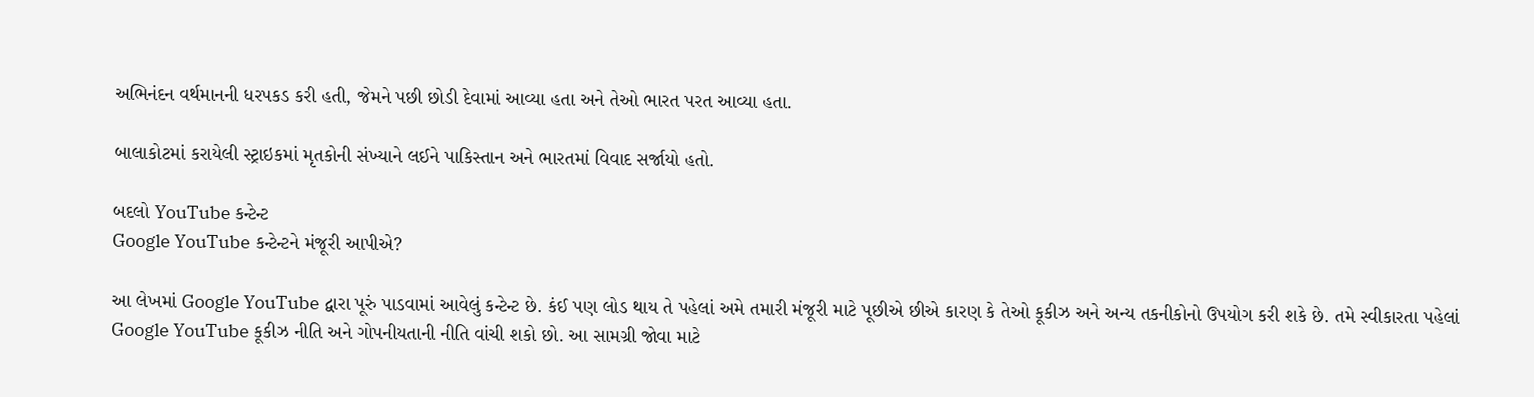અભિનંદન વર્થમાનની ધરપકડ કરી હતી, જેમને પછી છોડી દેવામાં આવ્યા હતા અને તેઓ ભારત પરત આવ્યા હતા.

બાલાકોટમાં કરાયેલી સ્ટ્રાઇકમાં મૃતકોની સંખ્યાને લઈને પાકિસ્તાન અને ભારતમાં વિવાદ સર્જાયો હતો.

બદલો YouTube કન્ટેન્ટ
Google YouTube કન્ટેન્ટને મંજૂરી આપીએ?

આ લેખમાં Google YouTube દ્વારા પૂરું પાડવામાં આવેલું કન્ટેન્ટ છે. કંઈ પણ લોડ થાય તે પહેલાં અમે તમારી મંજૂરી માટે પૂછીએ છીએ કારણ કે તેઓ કૂકીઝ અને અન્ય તકનીકોનો ઉપયોગ કરી શકે છે. તમે સ્વીકારતા પહેલાં Google YouTube કૂકીઝ નીતિ અને ગોપનીયતાની નીતિ વાંચી શકો છો. આ સામગ્રી જોવા માટે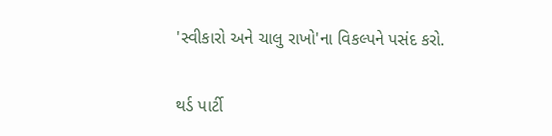'સ્વીકારો અને ચાલુ રાખો'ના વિકલ્પને પસંદ કરો.

થર્ડ પાર્ટી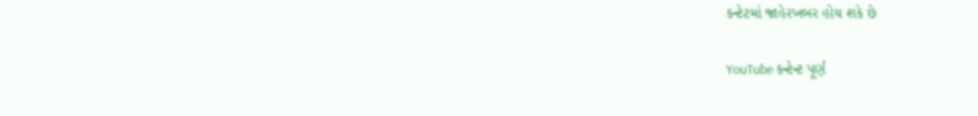કન્ટેટમાં જાહેરખબર હોય શકે છે

YouTube કન્ટેન્ટ પૂર્ણ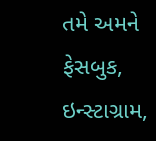તમે અમને ફેસબુક, ઇન્સ્ટાગ્રામ,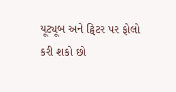યૂટ્યૂબ અને ટ્વિટર પર ફોલો કરી શકો છો